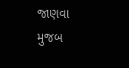જાણવા મુજબ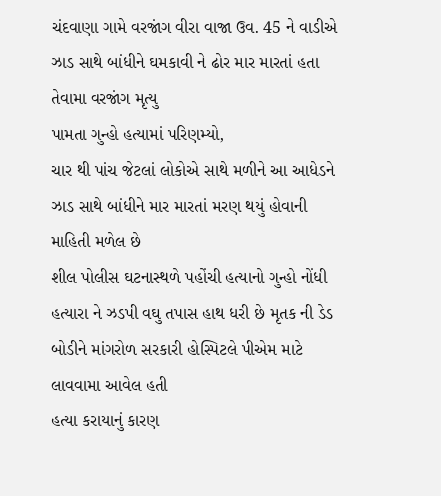ચંદવાણા ગામે વરજાંગ વીરા વાજા ઉવ. 45 ને વાડીએ ઝાડ સાથે બાંધીને ઘમકાવી ને ઢોર માર મારતાં હતા તેવામા વરજાંગ મૃત્યુ
પામતા ગુન્હો હત્યામાં પરિણમ્યો,
ચાર થી પાંચ જેટલાં લોકોએ સાથે મળીને આ આધેડને ઝાડ સાથે બાંધીને માર મારતાં મરણ થયું હોવાની માહિતી મળેલ છે
શીલ પોલીસ ઘટનાસ્થળે પહોંચી હત્યાનો ગુન્હો નોંધી હત્યારા ને ઝડપી વઘુ તપાસ હાથ ધરી છે મૃતક ની ડેડ બોડીને માંગરોળ સરકારી હોસ્પિટલે પીએમ માટે લાવવામા આવેલ હતી
હત્યા કરાયાનું કારણ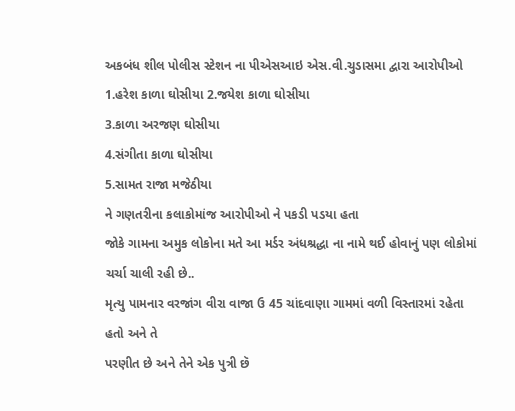અકબંધ શીલ પોલીસ સ્ટેશન ના પીએસઆઇ એસ.વી.ચુડાસમા દ્વારા આરોપીઓ
1.હરેશ કાળા ઘોસીયા 2.જયેશ કાળા ઘોસીયા
3.કાળા અરજણ ઘોસીયા
4.સંગીતા કાળા ઘોસીયા
5.સામત રાજા મજેઠીયા
ને ગણતરીના કલાકોમાંજ આરોપીઓ ને પકડી પડયા હતા
જોકે ગામના અમુક લોકોના મતે આ મર્ડર અંધશ્રદ્ધા ના નામે થઈ હોવાનું પણ લોકોમાં ચર્ચા ચાલી રહી છે..
મૃત્યુ પામનાર વરજાંગ વીરા વાજા ઉ 45 ચાંદવાણા ગામમાં વળી વિસ્તારમાં રહેતા હતો અને તે
પરણીત છે અને તેને એક પુત્રી છૅ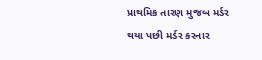પ્રાથમિક તારણ મુજબ મર્ડર થયા પછી મર્ડર કરનાર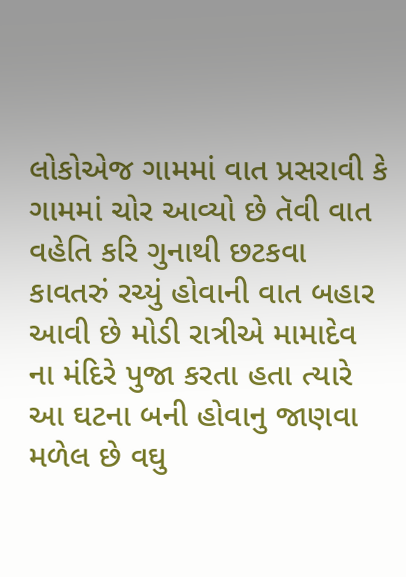લોકોએજ ગામમાં વાત પ્રસરાવી કે ગામમાં ચોર આવ્યો છે તૅવી વાત વહેતિ કરિ ગુનાથી છટકવા કાવતરું રચ્યું હોવાની વાત બહાર આવી છે મોડી રાત્રીએ મામાદેવ ના મંદિરે પુજા કરતા હતા ત્યારે આ ઘટના બની હોવાનુ જાણવા મળેલ છે વઘુ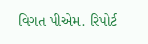વિગત પીએમ. રિપોર્ટ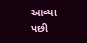આવ્યા પછી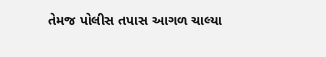તેમજ પોલીસ તપાસ આગળ ચાલ્યા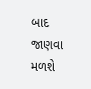બાદ જાણવા મળશે